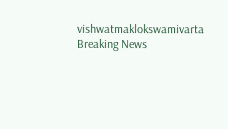vishwatmaklokswamivarta
Breaking News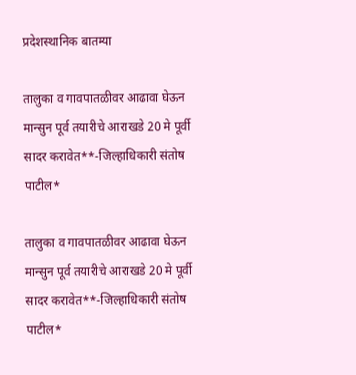प्रदेशस्थानिक बातम्या

तालुका व गावपातळीवर आढावा घेऊन मान्सुन पूर्व तयारीचे आराखडे 20 मे पूर्वी सादर करावेत**-जिल्हाधिकारी संतोष पाटील*

तालुका व गावपातळीवर आढावा घेऊन मान्सुन पूर्व तयारीचे आराखडे 20 मे पूर्वी सादर करावेत**-जिल्हाधिकारी संतोष पाटील*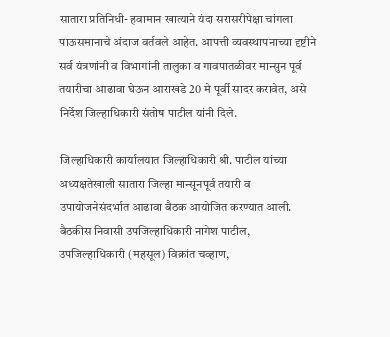सातारा प्रतिनिधी- हवामान खात्याने यंदा सरासरीपेक्षा चांगला पाऊसमानाचे अंदाज वर्तवले आहेत. आपत्ती व्यवस्थापनाच्या दृष्टीने सर्व यंत्रणांनी व विभागांनी तालुका व गावपातळीवर मान्सुन पूर्व तयारीचा आढावा घेऊन आराखडे 20 मे पूर्वी सादर करावेत, असे निर्देश जिल्हाधिकारी संतोष पाटील यांनी दिले.

जिल्हाधिकारी कार्यालयात जिल्हाधिकारी श्री. पाटील यांच्या अध्यक्षतेखाली सातारा जिल्हा मान्सूनपूर्व तयारी व उपायोजनेसंदर्भात आढावा बैठक आयोजित करण्यात आली. बैठकीस निवासी उपजिल्हाधिकारी नागेश पाटील, उपजिल्हाधिकारी (महसूल) विक्रांत चव्हाण,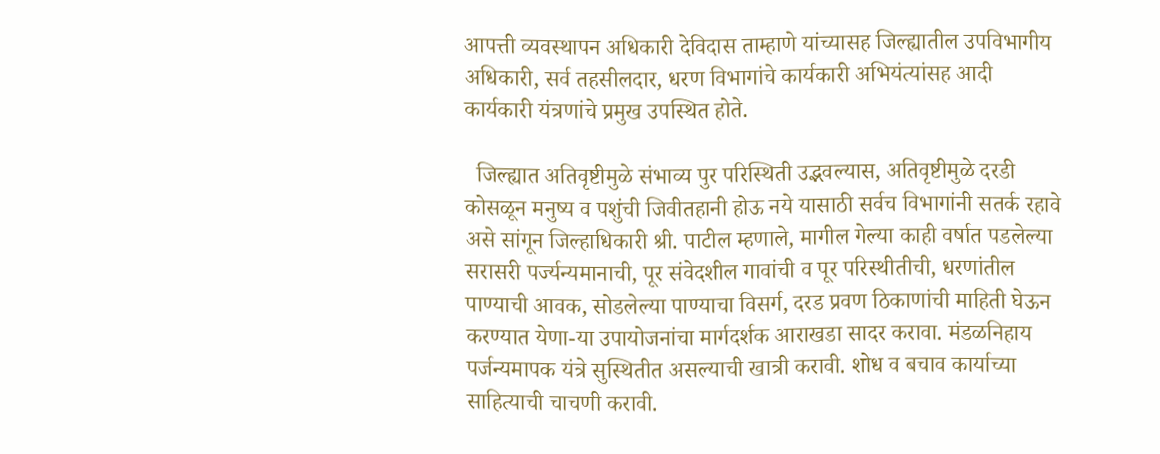आपत्ती व्यवस्थापन अधिकारी देविदास ताम्हाणे यांच्यासह जिल्ह्यातील उपविभागीय अधिकारी, सर्व तहसीलदार, धरण विभागांचे कार्यकारी अभियंत्यांसह आदी कार्यकारी यंत्रणांचे प्रमुख उपस्थित होते.

  जिल्ह्यात अतिवृष्टीमुळे संभाव्य पुर परिस्थिती उद्भवल्यास, अतिवृष्टीमुळे दरडी कोसळून मनुष्य व पशुंची जिवीतहानी होऊ नये यासाठी सर्वच विभागांनी सतर्क रहावे असे सांगून जिल्हाधिकारी श्री. पाटील म्हणाले, मागील गेल्या काही वर्षात पडलेल्या सरासरी पर्ज्यन्यमानाची, पूर संवेदशील गावांची व पूर परिस्थीतीची, धरणांतील पाण्याची आवक, सोडलेल्या पाण्याचा विसर्ग, दरड प्रवण ठिकाणांची माहिती घेऊन करण्यात येणा-या उपायोजनांचा मार्गदर्शक आराखडा सादर करावा. मंडळनिहाय पर्जन्यमापक यंत्रे सुस्थितीत असल्याची खात्री करावी. शोध व बचाव कार्याच्या साहित्याची चाचणी करावी.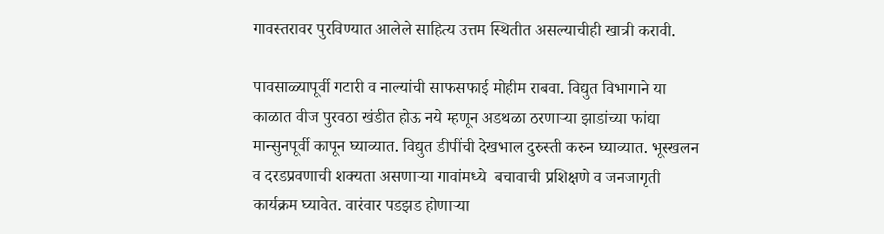गावस्तरावर पुरविण्यात आलेले साहित्य उत्तम स्थितीत असल्याचीही खात्री करावी.

पावसाळ्यापूर्वी गटारी व नाल्यांची साफसफाई मोहीम राबवा. विद्युत विभागाने या काळात वीज पुरवठा खंडीत होऊ नये म्हणून अडथळा ठरणाऱ्या झाडांच्या फांद्या मान्सुनपूर्वी कापून घ्याव्यात. विद्युत डीपींची देखभाल दुरुस्ती करुन घ्याव्यात. भूस्खलन व दरडप्रवणाची शक्यता असणाऱ्या गावांमध्ये ‍ बचावाची प्रशिक्षणे व जनजागृती कार्यक्रम घ्यावेत. वारंवार पडझड होणाऱ्या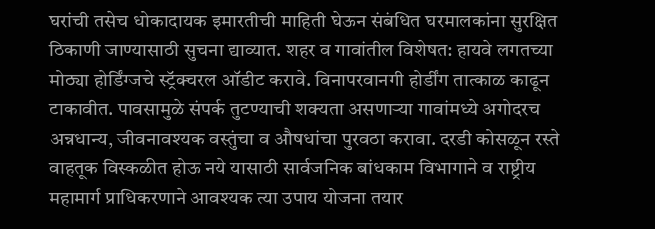घरांची तसेच धोकादायक इमारतीची माहिती घेऊन संबंधित घरमालकांना सुरक्षित ठिकाणी जाण्यासाठी सुचना द्याव्यात. शहर व गावांतील विशेषत: हायवे लगतच्या मोठ्या होर्डिंग्जचे स्ट्रॅक्चरल ऑडीट करावे. विनापरवानगी होर्डींग तात्काळ काढून टाकावीत. पावसामुळे संपर्क तुटण्याची शक्यता असणाऱ्या गावांमध्ये अगोदरच अन्नधान्य, जीवनावश्यक वस्तुंचा व औषधांचा पुरवठा करावा. दरडी कोसळून रस्ते वाहतूक विस्कळीत होऊ नये यासाठी सार्वजनिक बांधकाम विभागाने व राष्ट्रीय महामार्ग प्राधिकरणाने आवश्यक त्या उपाय योजना तयार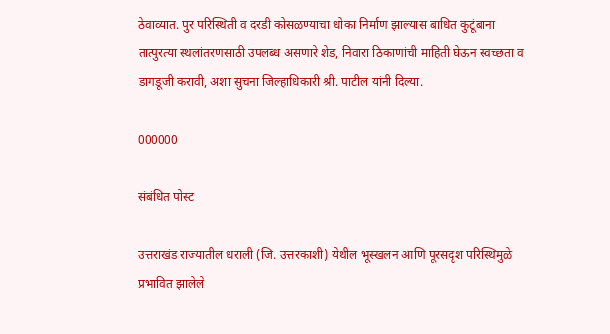ठेवाव्यात. पुर परिस्थिती व दरडी कोसळण्याचा धोका निर्माण झाल्यास बाधित कुटूंबाना तात्पुरत्या स्थलांतरणसाठी उपलब्ध असणारे शेड, निवारा ठिकाणांची माहिती घेऊन स्वच्छता व डागडूजी करावी, अशा सुचना जिल्हाधिकारी श्री. पाटील यांनी दिल्या.

000000

संबंधित पोस्ट

उत्तराखंड राज्यातील धराली (जि. उत्तरकाशी) येथील भूस्खलन आणि पूरसदृश परिस्थिमुळे प्रभावित झालेले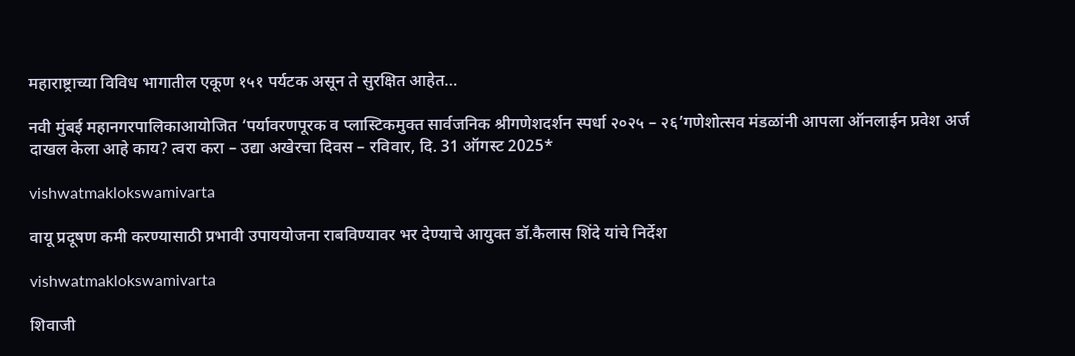महाराष्ट्राच्या विविध भागातील एकूण १५१ पर्यटक असून ते सुरक्षित आहेत…

नवी मुंबई महानगरपालिकाआयोजित ‘पर्यावरणपूरक व प्लास्टिकमुक्त सार्वजनिक श्रीगणेशदर्शन स्पर्धा २०२५ – २६’गणेशोत्सव मंडळांनी आपला ऑनलाईन प्रवेश अर्ज दाखल केला आहे काय? त्वरा करा – उद्या अखेरचा दिवस – रविवार, दि. 31 ऑगस्ट 2025*

vishwatmaklokswamivarta

वायू प्रदूषण कमी करण्यासाठी प्रभावी उपाययोजना राबविण्यावर भर देण्याचे आयुक्त डॉ.कैलास शिंदे यांचे निर्देश

vishwatmaklokswamivarta

शिवाजी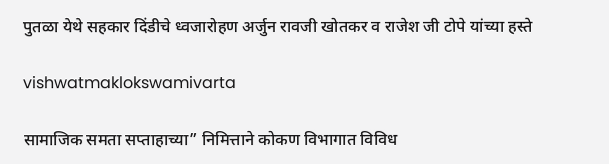पुतळा येथे सहकार दिंडीचे ध्वजारोहण अर्जुन रावजी खोतकर व राजेश जी टोपे यांच्या हस्ते

vishwatmaklokswamivarta

सामाजिक समता सप्ताहाच्या” निमित्ताने कोकण विभागात विविध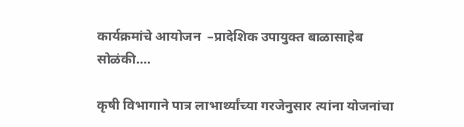कार्यक्रमांचे आयोजन  –प्रादेशिक उपायुक्त बाळासाहेब सोळंकी….

कृषी विभागाने पात्र लाभार्थ्यांच्या गरजेनुसार त्यांना योजनांचा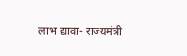लाभ द्यावा- राज्यमंत्री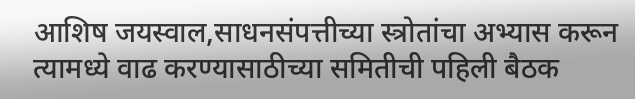आशिष जयस्वाल,साधनसंपत्तीच्या स्त्रोतांचा अभ्यास करून त्यामध्ये वाढ करण्यासाठीच्या समितीची पहिली बैठक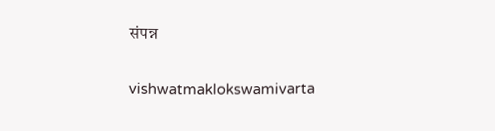संपन्न

vishwatmaklokswamivarta